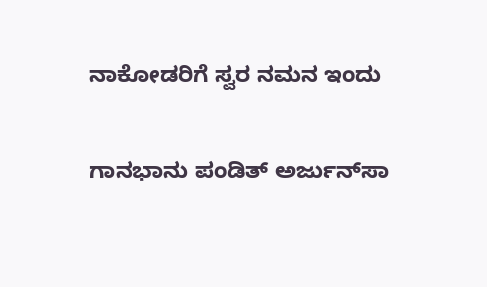ನಾಕೋಡರಿಗೆ ಸ್ವರ ನಮನ ಇಂದು

ಗಾನಭಾನು ಪಂಡಿತ್ ಅರ್ಜುನ್‍ಸಾ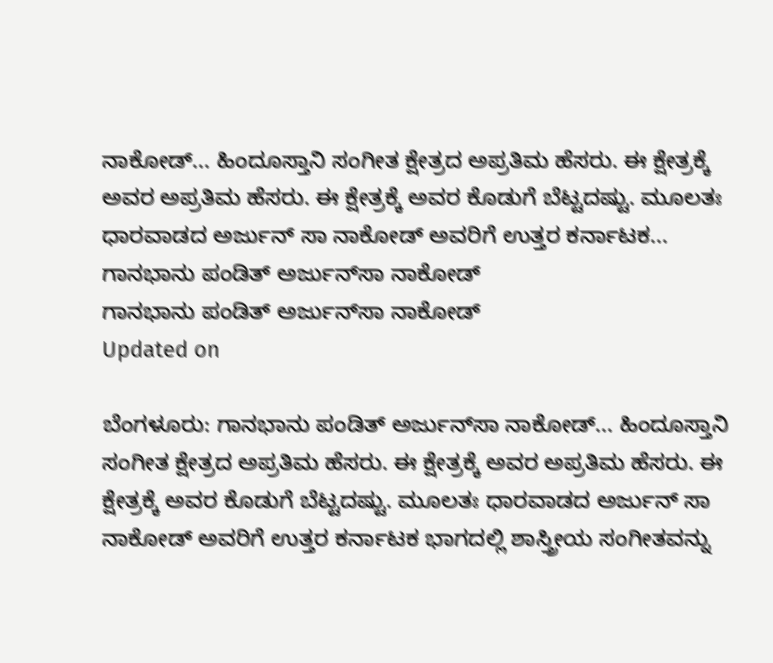ನಾಕೋಡ್... ಹಿಂದೂಸ್ತಾನಿ ಸಂಗೀತ ಕ್ಷೇತ್ರದ ಅಪ್ರತಿಮ ಹೆಸರು. ಈ ಕ್ಷೇತ್ರಕ್ಕೆ ಅವರ ಅಪ್ರತಿಮ ಹೆಸರು. ಈ ಕ್ಷೇತ್ರಕ್ಕೆ ಅವರ ಕೊಡುಗೆ ಬೆಟ್ಟದಷ್ಟು. ಮೂಲತಃ ಧಾರವಾಡದ ಅರ್ಜುನ್ ಸಾ ನಾಕೋಡ್ ಅವರಿಗೆ ಉತ್ತರ ಕರ್ನಾಟಕ...
ಗಾನಭಾನು ಪಂಡಿತ್ ಅರ್ಜುನ್‍ಸಾ ನಾಕೋಡ್
ಗಾನಭಾನು ಪಂಡಿತ್ ಅರ್ಜುನ್‍ಸಾ ನಾಕೋಡ್
Updated on

ಬೆಂಗಳೂರು: ಗಾನಭಾನು ಪಂಡಿತ್ ಅರ್ಜುನ್‍ಸಾ ನಾಕೋಡ್... ಹಿಂದೂಸ್ತಾನಿ ಸಂಗೀತ ಕ್ಷೇತ್ರದ ಅಪ್ರತಿಮ ಹೆಸರು. ಈ ಕ್ಷೇತ್ರಕ್ಕೆ ಅವರ ಅಪ್ರತಿಮ ಹೆಸರು. ಈ ಕ್ಷೇತ್ರಕ್ಕೆ ಅವರ ಕೊಡುಗೆ ಬೆಟ್ಟದಷ್ಟು. ಮೂಲತಃ ಧಾರವಾಡದ ಅರ್ಜುನ್ ಸಾ ನಾಕೋಡ್ ಅವರಿಗೆ ಉತ್ತರ ಕರ್ನಾಟಕ ಭಾಗದಲ್ಲಿ ಶಾಸ್ತ್ರೀಯ ಸಂಗೀತವನ್ನು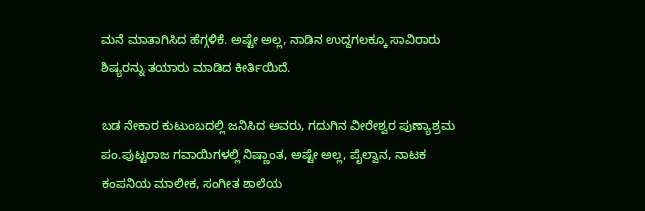ಮನೆ ಮಾತಾಗಿಸಿದ ಹೆಗ್ಗಳಿಕೆ. ಅಷ್ಟೇ ಅಲ್ಲ, ನಾಡಿನ ಉದ್ದಗಲಕ್ಕೂ ಸಾವಿರಾರು ಶಿಷ್ಯರನ್ನು ತಯಾರು ಮಾಡಿದ ಕೀರ್ತಿಯಿದೆ.

ಬಡ ನೇಕಾರ ಕುಟುಂಬದಲ್ಲಿ ಜನಿಸಿದ ಅವರು, ಗದುಗಿನ ವೀರೇಶ್ವರ ಪುಣ್ಯಾಶ್ರಮ ಪಂ.ಪುಟ್ಟರಾಜ ಗವಾಯಿಗಳಲ್ಲಿ ನಿಷ್ಣಾಂತ, ಅಷ್ಟೇ ಅಲ್ಲ, ಪೈಲ್ವಾನ, ನಾಟಕ ಕಂಪನಿಯ ಮಾಲೀಕ, ಸಂಗೀತ ಶಾಲೆಯ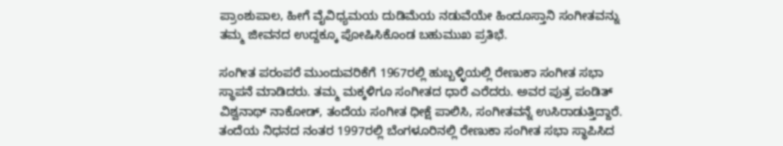ಪ್ರಾಂಶುಪಾಲ, ಹೀಗೆ ವೈವಿಧ್ಯಮಯ ದುಡಿಮೆಯ ನಡುವೆಯೇ ಹಿಂದೂಸ್ತಾನಿ ಸಂಗೀತವನ್ನು ತಮ್ಮ ಜೀವನದ ಉದ್ದಕ್ಕೂ ಪೋಷಿಸಿಕೊಂಡ ಬಹುಮುಖ ಪ್ರತಿಭೆ.

ಸಂಗೀತ ಪರಂಪರೆ ಮುಂದುವರಿಕೆಗೆ 1967ರಲ್ಲಿ ಹುಬ್ಬಳ್ಳಿಯಲ್ಲಿ ರೇಣುಕಾ ಸಂಗೀತ ಸಭಾ ಸ್ಥಾಪನೆ ಮಾಡಿದರು. ತಮ್ಮ ಮಕ್ಕಳಿಗೂ ಸಂಗೀತದ ಧಾರೆ ಎರೆದರು. ಅವರ ಪುತ್ರ ಪಂಡಿತ್ ವಿಶ್ವನಾಥ್ ನಾಕೋಡ್, ತಂದೆಯ ಸಂಗೀತ ಧೀಕ್ಷೆ ಪಾಲಿಸಿ, ಸಂಗೀತವನ್ನೆ ಉಸಿರಾಡುತ್ತಿದ್ದಾರೆ. ತಂದೆಯ ನಿಧನದ ನಂತರ 1997ರಲ್ಲಿ ಬೆಂಗಳೂರಿನಲ್ಲಿ ರೇಣುಕಾ ಸಂಗೀತ ಸಭಾ ಸ್ಥಾಪಿಸಿದ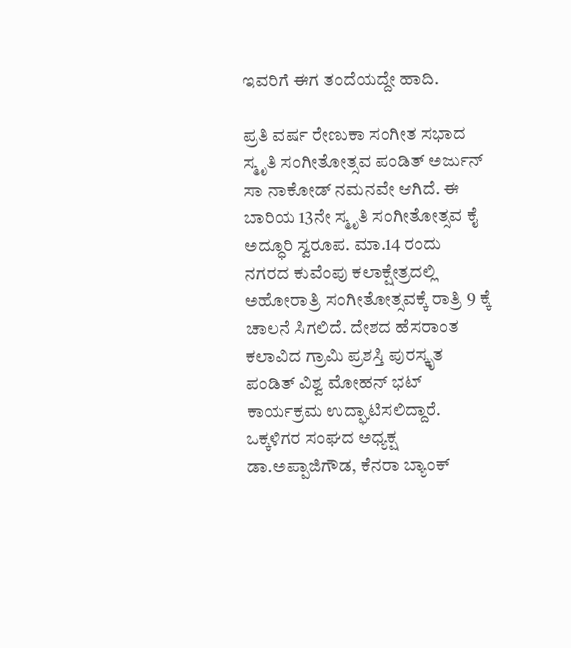ಇವರಿಗೆ ಈಗ ತಂದೆಯದ್ದೇ ಹಾದಿ.

ಪ್ರತಿ ವರ್ಷ ರೇಣುಕಾ ಸಂಗೀತ ಸಭಾದ ಸ್ಮೃತಿ ಸಂಗೀತೋತ್ಸವ ಪಂಡಿತ್ ಅರ್ಜುನ್ ಸಾ ನಾಕೋಡ್ ನಮನವೇ ಆಗಿದೆ. ಈ ಬಾರಿಯ 13ನೇ ಸ್ಮೃತಿ ಸಂಗೀತೋತ್ಸವ ಕೈ ಅದ್ಧೂರಿ ಸ್ವರೂಪ. ಮಾ.14 ರಂದು ನಗರದ ಕುವೆಂಪು ಕಲಾಕ್ಷೇತ್ರದಲ್ಲಿ ಅಹೋರಾತ್ರಿ ಸಂಗೀತೋತ್ಸವಕ್ಕೆ ರಾತ್ರಿ 9 ಕ್ಕೆ ಚಾಲನೆ ಸಿಗಲಿದೆ. ದೇಶದ ಹೆಸರಾಂತ ಕಲಾವಿದ ಗ್ರಾಮಿ ಪ್ರಶಸ್ತಿ ಪುರಸ್ಕೃತ ಪಂಡಿತ್ ವಿಶ್ವ ಮೋಹನ್ ಭಟ್ ಕಾರ್ಯಕ್ರಮ ಉದ್ಘಾಟಿಸಲಿದ್ದಾರೆ. ಒಕ್ಕಳಿಗರ ಸಂಘದ ಅಧ್ಯಕ್ಷ ಡಾ.ಅಪ್ಪಾಜಿಗೌಡ, ಕೆನರಾ ಬ್ಯಾಂಕ್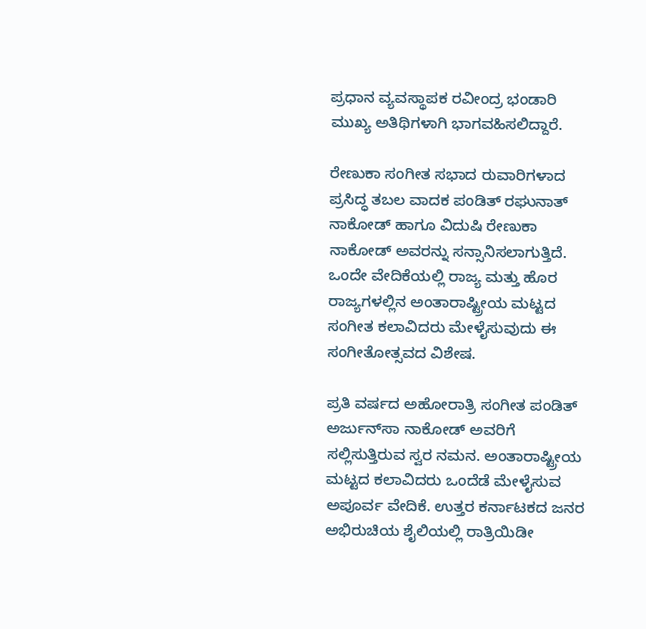ಪ್ರಧಾನ ವ್ಯವಸ್ಥಾಪಕ ರವೀಂದ್ರ ಭಂಡಾರಿ ಮುಖ್ಯ ಅತಿಥಿಗಳಾಗಿ ಭಾಗವಹಿಸಲಿದ್ದಾರೆ.

ರೇಣುಕಾ ಸಂಗೀತ ಸಭಾದ ರುವಾರಿಗಳಾದ ಪ್ರಸಿದ್ಧ ತಬಲ ವಾದಕ ಪಂಡಿತ್ ರಘುನಾತ್ ನಾಕೋಡ್ ಹಾಗೂ ವಿದುಷಿ ರೇಣುಕಾ ನಾಕೋಡ್ ಅವರನ್ನು ಸನ್ಸಾನಿಸಲಾಗುತ್ತಿದೆ. ಒಂದೇ ವೇದಿಕೆಯಲ್ಲಿ ರಾಜ್ಯ ಮತ್ತು ಹೊರ ರಾಜ್ಯಗಳಲ್ಲಿನ ಅಂತಾರಾಷ್ಟ್ರೀಯ ಮಟ್ಟದ ಸಂಗೀತ ಕಲಾವಿದರು ಮೇಳೈಸುವುದು ಈ ಸಂಗೀತೋತ್ಸವದ ವಿಶೇಷ.

ಪ್ರತಿ ವರ್ಷದ ಅಹೋರಾತ್ರಿ ಸಂಗೀತ ಪಂಡಿತ್ ಅರ್ಜುನ್‍ಸಾ ನಾಕೋಡ್ ಅವರಿಗೆ ಸಲ್ಲಿಸುತ್ತಿರುವ ಸ್ವರ ನಮನ. ಅಂತಾರಾಷ್ಟ್ರೀಯ ಮಟ್ಟದ ಕಲಾವಿದರು ಒಂದೆಡೆ ಮೇಳೈಸುವ ಅಪೂರ್ವ ವೇದಿಕೆ. ಉತ್ತರ ಕರ್ನಾಟಕದ ಜನರ ಅಭಿರುಚಿಯ ಶೈಲಿಯಲ್ಲಿ ರಾತ್ರಿಯಿಡೀ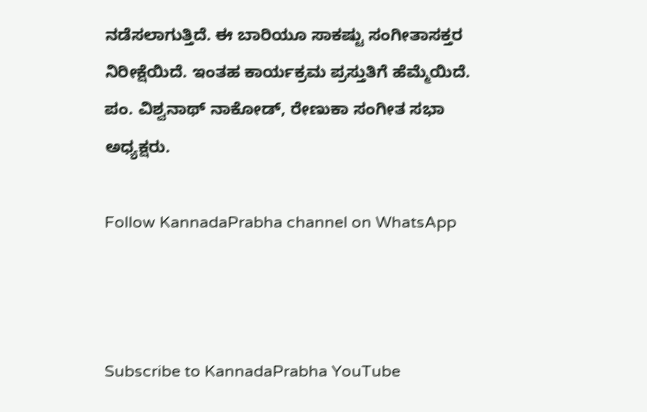ನಡೆಸಲಾಗುತ್ತಿದೆ. ಈ ಬಾರಿಯೂ ಸಾಕಷ್ಟು ಸಂಗೀತಾಸಕ್ತರ ನಿರೀಕ್ಷೆಯಿದೆ. ಇಂತಹ ಕಾರ್ಯಕ್ರಮ ಪ್ರಸ್ತುತಿಗೆ ಹೆಮ್ಮೆಯಿದೆ. ಪಂ. ವಿಶ್ವನಾಥ್ ನಾಕೋಡ್, ರೇಣುಕಾ ಸಂಗೀತ ಸಭಾ ಅಧ್ಯಕ್ಷರು.

Follow KannadaPrabha channel on WhatsApp



Subscribe to KannadaPrabha YouTube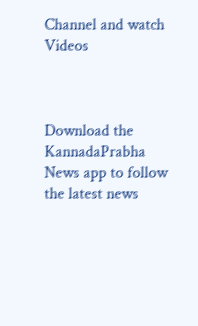Channel and watch Videos



Download the KannadaPrabha News app to follow the latest news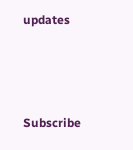updates



Subscribe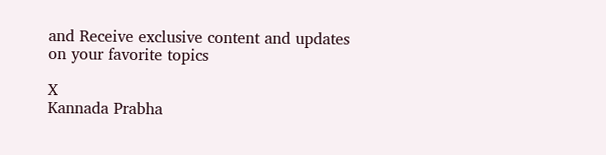and Receive exclusive content and updates on your favorite topics

X
Kannada Prabha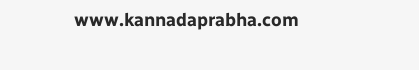www.kannadaprabha.com